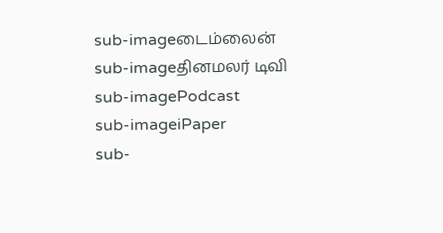sub-imageடைம்லைன்
sub-imageதினமலர் டிவி
sub-imagePodcast
sub-imageiPaper
sub-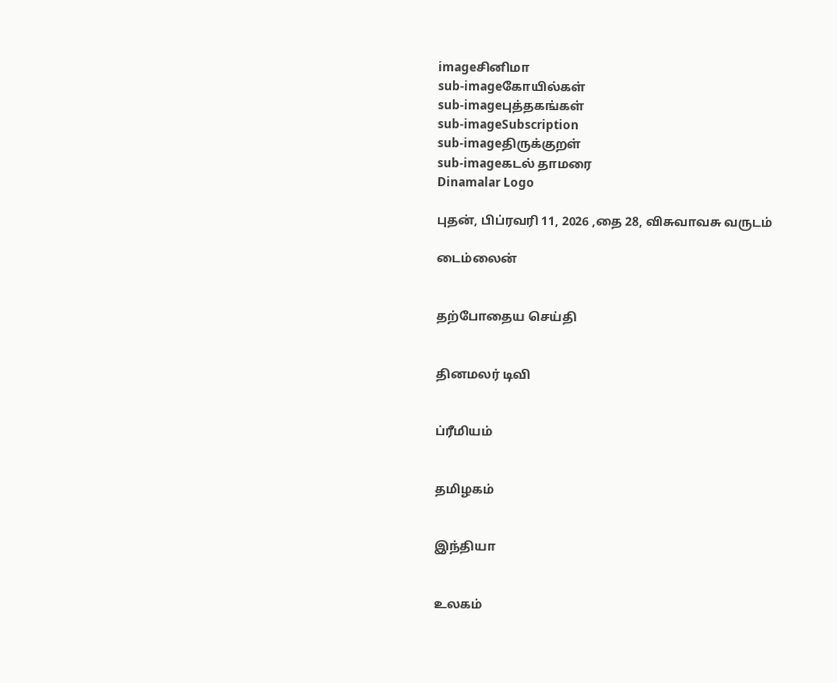imageசினிமா
sub-imageகோயில்கள்
sub-imageபுத்தகங்கள்
sub-imageSubscription
sub-imageதிருக்குறள்
sub-imageகடல் தாமரை
Dinamalar Logo

புதன், பிப்ரவரி 11, 2026 ,தை 28, விசுவாவசு வருடம்

டைம்லைன்


தற்போதைய செய்தி


தினமலர் டிவி


ப்ரீமியம்


தமிழகம்


இந்தியா


உலகம்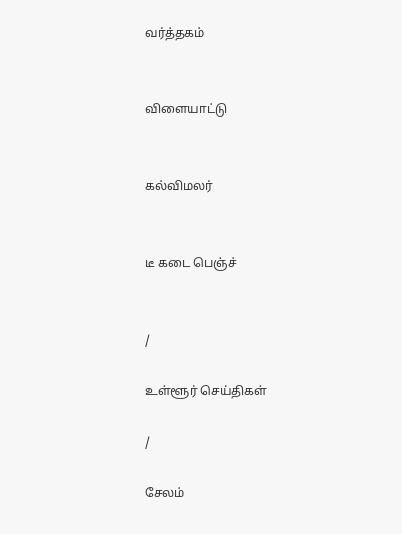வர்த்தகம்


விளையாட்டு


கல்விமலர்


டீ கடை பெஞ்ச்


/

உள்ளூர் செய்திகள்

/

சேலம்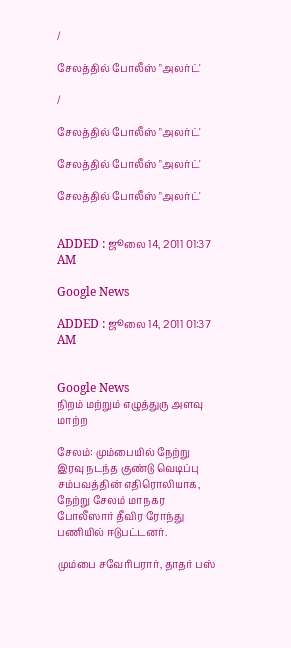/

சேலத்தில் போலீஸ் "அலர்ட்'

/

சேலத்தில் போலீஸ் "அலர்ட்'

சேலத்தில் போலீஸ் "அலர்ட்'

சேலத்தில் போலீஸ் "அலர்ட்'


ADDED : ஜூலை 14, 2011 01:37 AM

Google News

ADDED : ஜூலை 14, 2011 01:37 AM


Google News
நிறம் மற்றும் எழுத்துரு அளவு மாற்ற

சேலம்: மும்பையில் நேற்று இரவு நடந்த குண்டு வெடிப்பு சம்பவத்தின் எதிரொலியாக, நேற்று சேலம் மாநகர போலீஸார் தீவிர ரோந்து பணியில் ஈடுபட்டனர்.

மும்பை சவேரிபரார், தாதர் பஸ்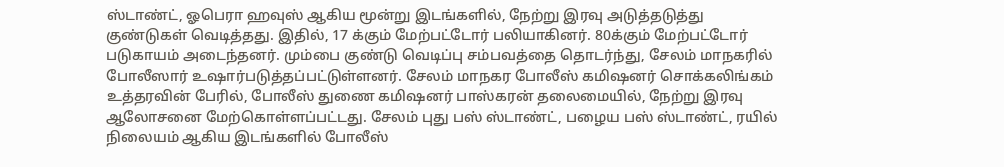ஸ்டாண்ட், ஓபெரா ஹவுஸ் ஆகிய மூன்று இடங்களில், நேற்று இரவு அடுத்தடுத்து குண்டுகள் வெடித்தது. இதில், 17 க்கும் மேற்பட்டோர் பலியாகினர். 80க்கும் மேற்பட்டோர் படுகாயம் அடைந்தனர். மும்பை குண்டு வெடிப்பு சம்பவத்தை தொடர்ந்து, சேலம் மாநகரில் போலீஸார் உஷார்படுத்தப்பட்டுள்ளனர். சேலம் மாநகர போலீஸ் கமிஷனர் சொக்கலிங்கம் உத்தரவின் பேரில், போலீஸ் துணை கமிஷனர் பாஸ்கரன் தலைமையில், நேற்று இரவு ஆலோசனை மேற்கொள்ளப்பட்டது. சேலம் புது பஸ் ஸ்டாண்ட், பழைய பஸ் ஸ்டாண்ட், ரயில் நிலையம் ஆகிய இடங்களில் போலீஸ்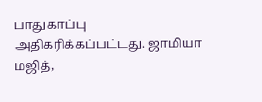பாதுகாப்பு அதிகரிக்கப்பட்டது. ஜாமியா மஜித்,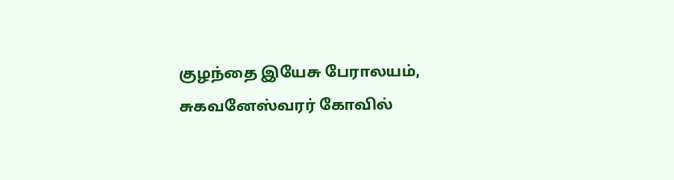குழந்தை இயேசு பேராலயம், சுகவனேஸ்வரர் கோவில்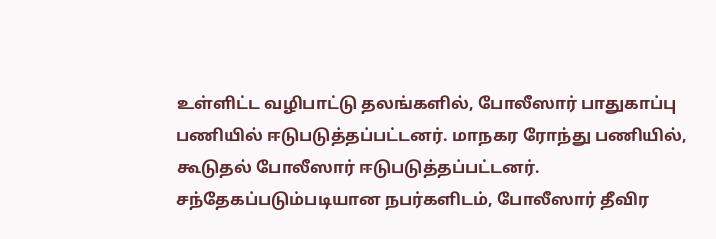உள்ளிட்ட வழிபாட்டு தலங்களில், போலீஸார் பாதுகாப்பு பணியில் ஈடுபடுத்தப்பட்டனர். மாநகர ரோந்து பணியில், கூடுதல் போலீஸார் ஈடுபடுத்தப்பட்டனர். சந்தேகப்படும்படியான நபர்களிடம், போலீஸார் தீவிர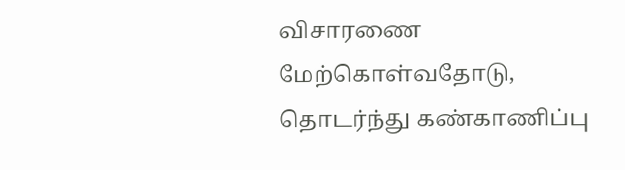விசாரணை மேற்கொள்வதோடு, தொடர்ந்து கண்காணிப்பு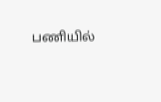பணியில்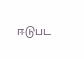ஈடுபட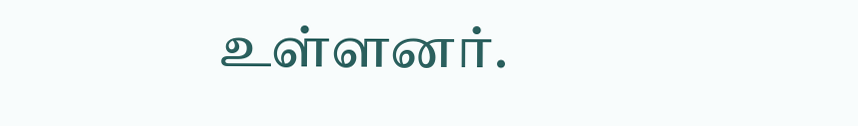உள்ளனர்.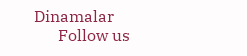Dinamalar
      Follow us